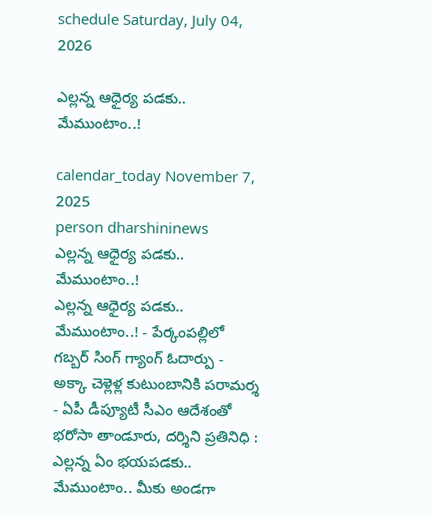schedule Saturday, July 04, 2026

ఎల్లన్న ఆధైర్య పడకు.. మేముంటాం..!

calendar_today November 7, 2025
person dharshininews
ఎల్లన్న ఆధైర్య పడకు.. మేముంటాం..!
ఎల్లన్న ఆధైర్య పడకు.. మేముంటాం..! - పేర్కంపల్లిలో గబ్బర్ సింగ్ గ్యాంగ్ ఓదార్పు - అక్కా చెళ్లెళ్ల కుటుంబానికి పరామర్శ - ఏపీ డీప్యూటీ సీఎం ఆదేశంతో భరోసా తాండూరు, దర్శిని ప్రతినిధి : ఎల్లన్న ఏం భయపడకు.. మేముంటాం.. మీకు అండగా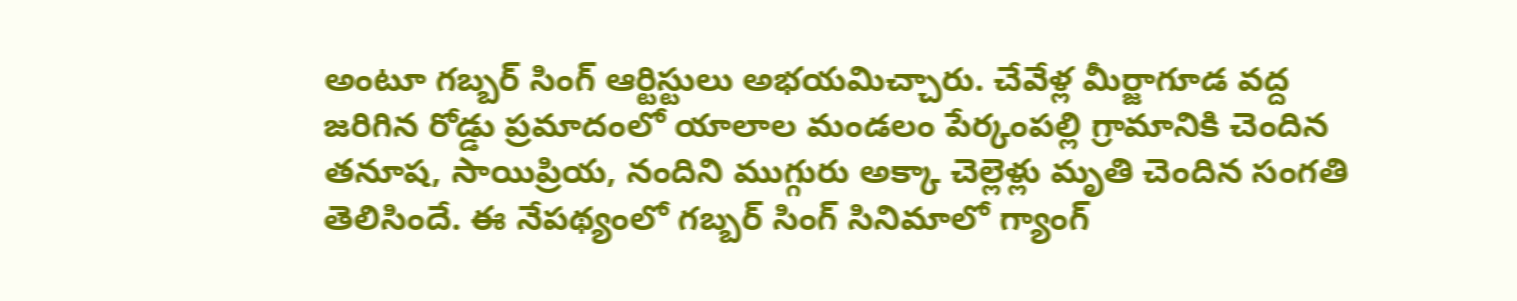అంటూ గబ్బర్ సింగ్ ఆర్టిస్టులు అభయమిచ్చారు. చేవేళ్ల మీర్జాగూడ వద్ద జరిగిన రోడ్డు ప్రమాదంలో యాలాల మండలం పేర్కంపల్లి గ్రామానికి చెందిన తనూష, సాయిప్రియ, నందిని ముగ్గురు అక్కా చెల్లెళ్లు మృతి చెందిన సంగతి తెలిసిందే. ఈ నేపథ్యంలో గబ్బర్ సింగ్ సినిమాలో గ్యాంగ్‌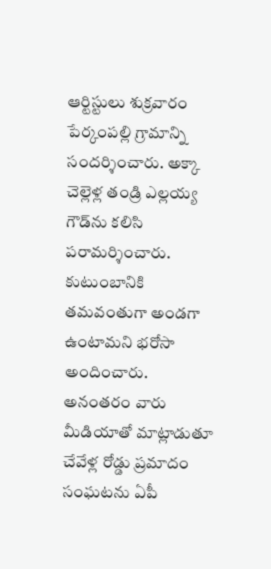ఆర్టిస్టులు శుక్రవారం పేర్కంపల్లి గ్రామాన్ని సందర్శించారు. అక్కా చెల్లెళ్ల తండ్రి ఎల్లయ్య గౌడ్‌ను కలిసి పరామర్శించారు. కుటుంబానికి తమవంతుగా అండగా ఉంటామని భరోసా అందించారు. అనంతరం వారు మీడియాతో మాట్లాడుతూ చేవేళ్ల రోడ్డు ప్రమాదం సంఘటను ఏపీ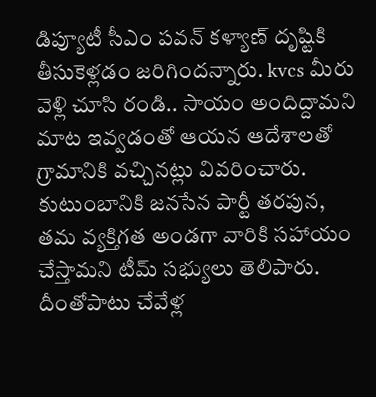డిప్యూటీ సీఎం పవన్ కళ్యాణ్ దృష్టికి తీసుకెళ్లడం జరిగిందన్నారు. kvcs మీరు వెళ్లి చూసి రండి.. సాయం అందిద్దామని మాట ఇవ్వడంతో ఆయన ఆదేశాలతో గ్రామానికి వచ్చినట్లు వివరించారు. కుటుంబానికి జనసేన పార్టీ తరపున, తమ వ్యక్తిగత అండగా వారికి సహాయం చేస్తామని టీమ్ సభ్యులు తెలిపారు. దీంతోపాటు చేవేళ్ల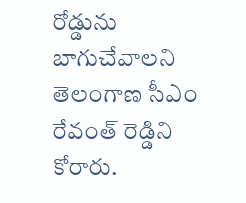రోడ్డును బాగుచేవాలని తెలంగాణ సీఎం రేవంత్ రెడ్డిని కోరారు.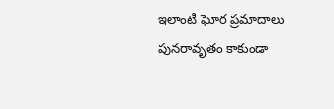ఇలాంటి ఘోర ప్రమాదాలు పునరావృతం కాకుండా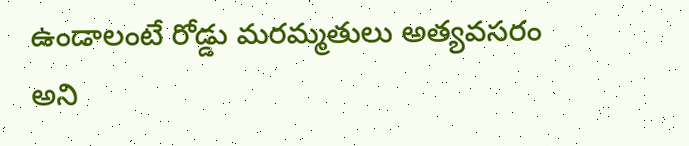ఉండాలంటే రోడ్డు మరమ్మతులు అత్యవసరం అని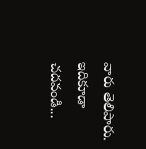వారు తెలిపారు. ఇదికూడా చదవండి...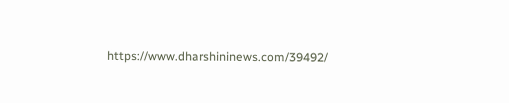https://www.dharshininews.com/39492/